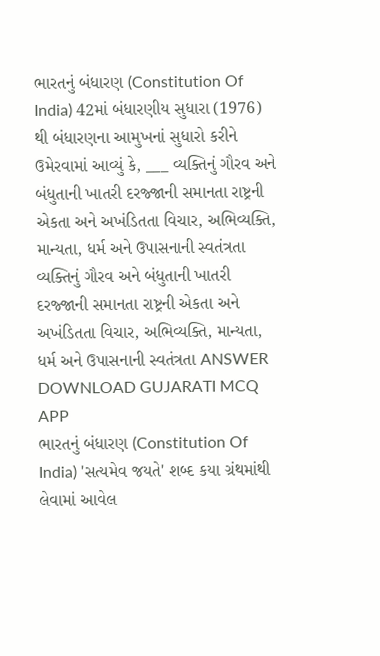ભારતનું બંધારણ (Constitution Of India) 42માં બંધારણીય સુધારા (1976) થી બંધારણના આમુખનાં સુધારો કરીને ઉમેરવામાં આવ્યું કે, ___ વ્યક્તિનું ગૌરવ અને બંધુતાની ખાતરી દરજ્જાની સમાનતા રાષ્ટ્રની એકતા અને અખંડિતતા વિચાર, અભિવ્યક્તિ, માન્યતા, ધર્મ અને ઉપાસનાની સ્વતંત્રતા વ્યક્તિનું ગૌરવ અને બંધુતાની ખાતરી દરજ્જાની સમાનતા રાષ્ટ્રની એકતા અને અખંડિતતા વિચાર, અભિવ્યક્તિ, માન્યતા, ધર્મ અને ઉપાસનાની સ્વતંત્રતા ANSWER DOWNLOAD GUJARATI MCQ APP
ભારતનું બંધારણ (Constitution Of India) 'સત્યમેવ જયતે' શબ્દ કયા ગ્રંથમાંથી લેવામાં આવેલ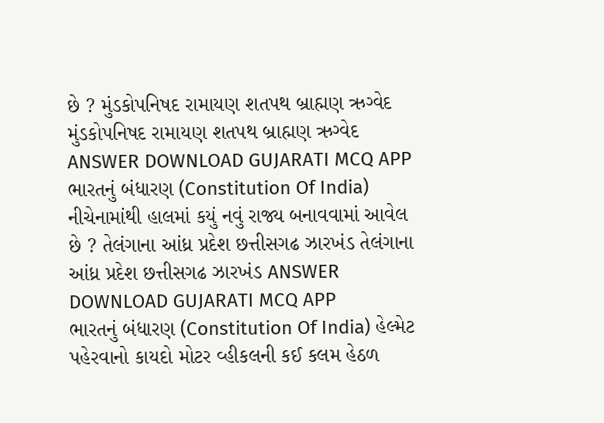છે ? મુંડકોપનિષદ રામાયણ શતપથ બ્રાહ્મણ ઋગ્વેદ મુંડકોપનિષદ રામાયણ શતપથ બ્રાહ્મણ ઋગ્વેદ ANSWER DOWNLOAD GUJARATI MCQ APP
ભારતનું બંધારણ (Constitution Of India) નીચેનામાંથી હાલમાં કયું નવું રાજ્ય બનાવવામાં આવેલ છે ? તેલંગાના આંધ્ર પ્રદેશ છત્તીસગઢ ઝારખંડ તેલંગાના આંધ્ર પ્રદેશ છત્તીસગઢ ઝારખંડ ANSWER DOWNLOAD GUJARATI MCQ APP
ભારતનું બંધારણ (Constitution Of India) હેલ્મેટ પહેરવાનો કાયદો મોટર વ્હીકલની કઈ કલમ હેઠળ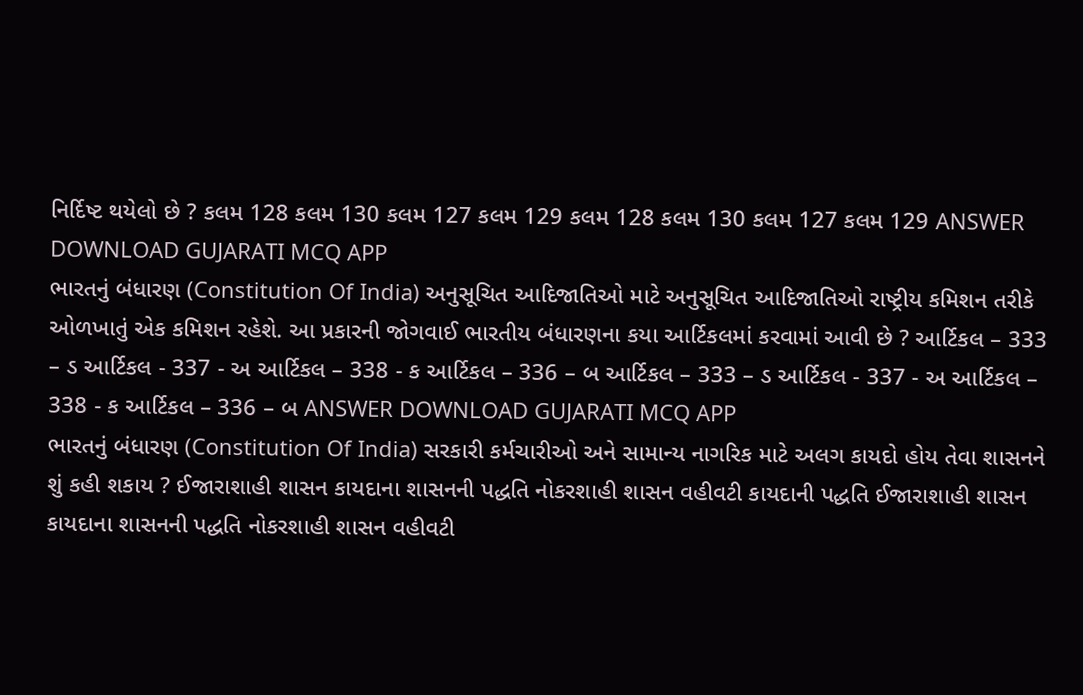નિર્દિષ્ટ થયેલો છે ? કલમ 128 કલમ 130 કલમ 127 કલમ 129 કલમ 128 કલમ 130 કલમ 127 કલમ 129 ANSWER DOWNLOAD GUJARATI MCQ APP
ભારતનું બંધારણ (Constitution Of India) અનુસૂચિત આદિજાતિઓ માટે અનુસૂચિત આદિજાતિઓ રાષ્ટ્રીય કમિશન તરીકે ઓળખાતું એક કમિશન રહેશે. આ પ્રકારની જોગવાઈ ભારતીય બંધારણના કયા આર્ટિકલમાં કરવામાં આવી છે ? આર્ટિકલ – 333 – ડ આર્ટિકલ - 337 - અ આર્ટિકલ – 338 - ક આર્ટિકલ – 336 – બ આર્ટિકલ – 333 – ડ આર્ટિકલ - 337 - અ આર્ટિકલ – 338 - ક આર્ટિકલ – 336 – બ ANSWER DOWNLOAD GUJARATI MCQ APP
ભારતનું બંધારણ (Constitution Of India) સરકારી કર્મચારીઓ અને સામાન્ય નાગરિક માટે અલગ કાયદો હોય તેવા શાસનને શું કહી શકાય ? ઈજારાશાહી શાસન કાયદાના શાસનની પદ્ધતિ નોકરશાહી શાસન વહીવટી કાયદાની પદ્ધતિ ઈજારાશાહી શાસન કાયદાના શાસનની પદ્ધતિ નોકરશાહી શાસન વહીવટી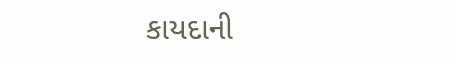કાયદાની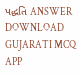પદ્ધતિ ANSWER DOWNLOAD GUJARATI MCQ APP